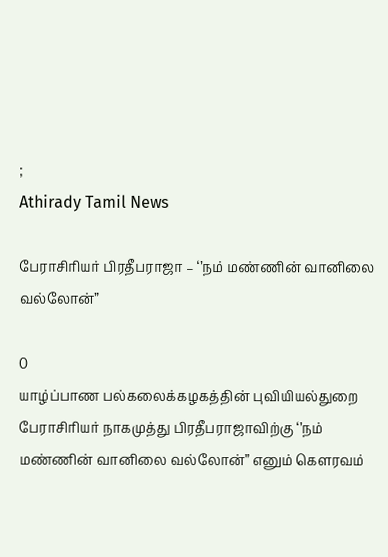;
Athirady Tamil News

பேராசிரியர் பிரதீபராஜா – ‘’நம் மண்ணின் வானிலை வல்லோன்”

0
யாழ்ப்பாண பல்கலைக்கழகத்தின் புவியியல்துறை பேராசிரியர் நாகமுத்து பிரதீபராஜாவிற்கு ‘’நம் மண்ணின் வானிலை வல்லோன்” எனும் கௌரவம்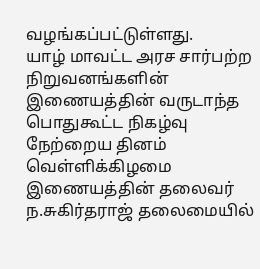வழங்கப்பட்டுள்ளது.
யாழ் மாவட்ட அரச சார்பற்ற நிறுவனங்களின் இணையத்தின் வருடாந்த பொதுகூட்ட நிகழ்வு நேற்றைய தினம் வெள்ளிக்கிழமை இணையத்தின் தலைவர் ந.சுகிர்தராஜ் தலைமையில்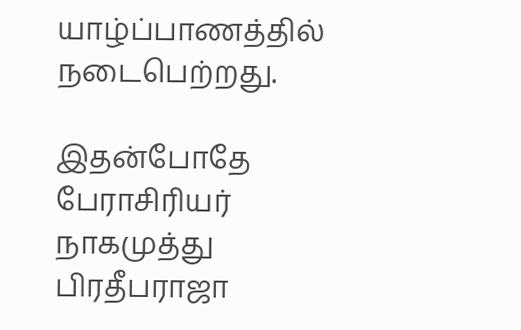யாழ்ப்பாணத்தில் நடைபெற்றது.

இதன்போதே பேராசிரியர் நாகமுத்து பிரதீபராஜா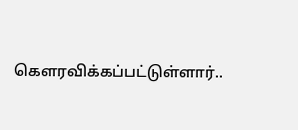கௌரவிக்கப்பட்டுள்ளார்..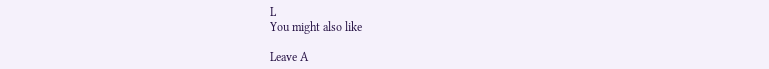L
You might also like

Leave A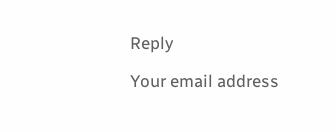Reply

Your email address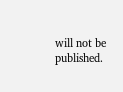will not be published.